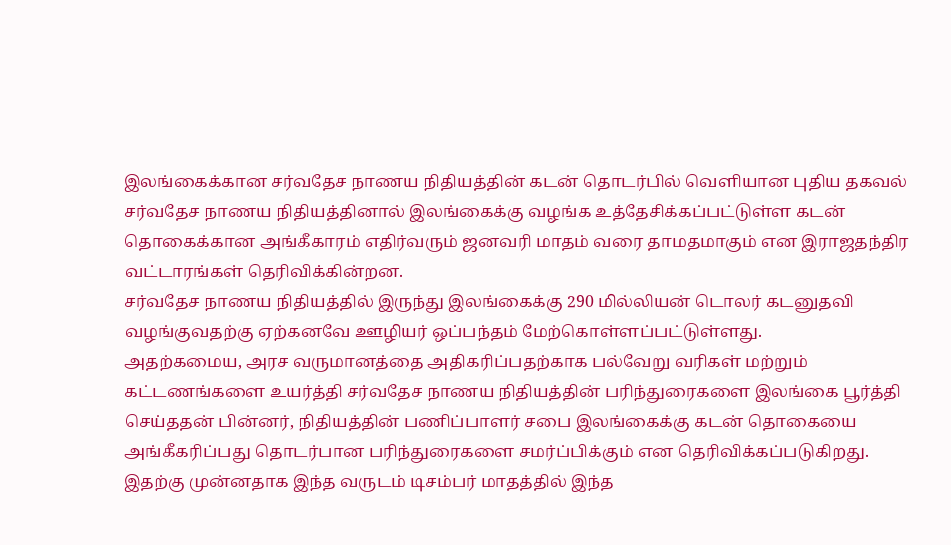இலங்கைக்கான சர்வதேச நாணய நிதியத்தின் கடன் தொடர்பில் வெளியான புதிய தகவல்
சர்வதேச நாணய நிதியத்தினால் இலங்கைக்கு வழங்க உத்தேசிக்கப்பட்டுள்ள கடன் தொகைக்கான அங்கீகாரம் எதிர்வரும் ஜனவரி மாதம் வரை தாமதமாகும் என இராஜதந்திர வட்டாரங்கள் தெரிவிக்கின்றன.
சர்வதேச நாணய நிதியத்தில் இருந்து இலங்கைக்கு 290 மில்லியன் டொலர் கடனுதவி வழங்குவதற்கு ஏற்கனவே ஊழியர் ஒப்பந்தம் மேற்கொள்ளப்பட்டுள்ளது.
அதற்கமைய, அரச வருமானத்தை அதிகரிப்பதற்காக பல்வேறு வரிகள் மற்றும் கட்டணங்களை உயர்த்தி சர்வதேச நாணய நிதியத்தின் பரிந்துரைகளை இலங்கை பூர்த்தி செய்ததன் பின்னர், நிதியத்தின் பணிப்பாளர் சபை இலங்கைக்கு கடன் தொகையை அங்கீகரிப்பது தொடர்பான பரிந்துரைகளை சமர்ப்பிக்கும் என தெரிவிக்கப்படுகிறது.
இதற்கு முன்னதாக இந்த வருடம் டிசம்பர் மாதத்தில் இந்த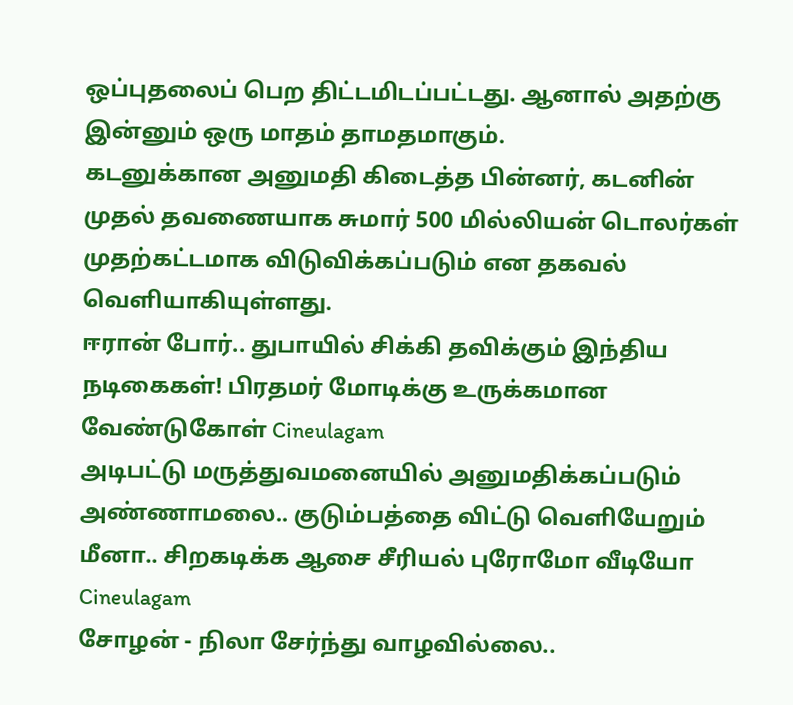ஒப்புதலைப் பெற திட்டமிடப்பட்டது. ஆனால் அதற்கு இன்னும் ஒரு மாதம் தாமதமாகும்.
கடனுக்கான அனுமதி கிடைத்த பின்னர், கடனின் முதல் தவணையாக சுமார் 500 மில்லியன் டொலர்கள் முதற்கட்டமாக விடுவிக்கப்படும் என தகவல் வெளியாகியுள்ளது.
ஈரான் போர்.. துபாயில் சிக்கி தவிக்கும் இந்திய நடிகைகள்! பிரதமர் மோடிக்கு உருக்கமான வேண்டுகோள் Cineulagam
அடிபட்டு மருத்துவமனையில் அனுமதிக்கப்படும் அண்ணாமலை.. குடும்பத்தை விட்டு வெளியேறும் மீனா.. சிறகடிக்க ஆசை சீரியல் புரோமோ வீடியோ Cineulagam
சோழன் - நிலா சேர்ந்து வாழவில்லை..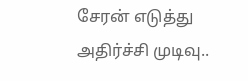சேரன் எடுத்து அதிர்ச்சி முடிவு..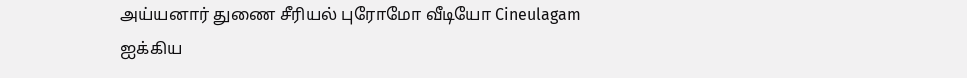அய்யனார் துணை சீரியல் புரோமோ வீடியோ Cineulagam
ஐக்கிய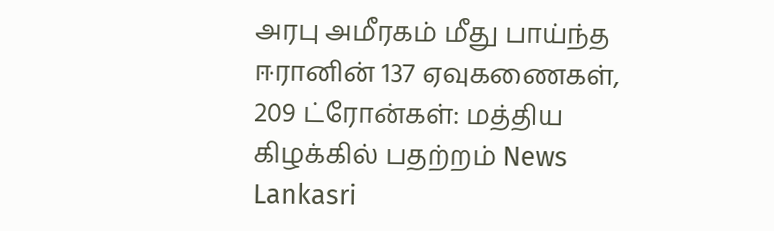அரபு அமீரகம் மீது பாய்ந்த ஈரானின் 137 ஏவுகணைகள், 209 ட்ரோன்கள்: மத்திய கிழக்கில் பதற்றம் News Lankasri